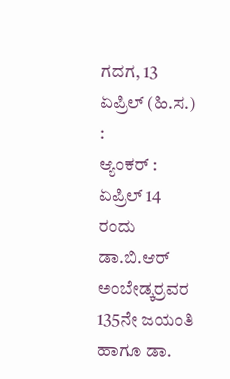ಗದಗ, 13 ಏಪ್ರಿಲ್ (ಹಿ.ಸ.) :
ಆ್ಯಂಕರ್ : ಏಪ್ರಿಲ್ 14 ರಂದು ಡಾ.ಬಿ.ಆರ್ ಅಂಬೇಡ್ಕರ್ರವರ 135ನೇ ಜಯಂತಿ ಹಾಗೂ ಡಾ.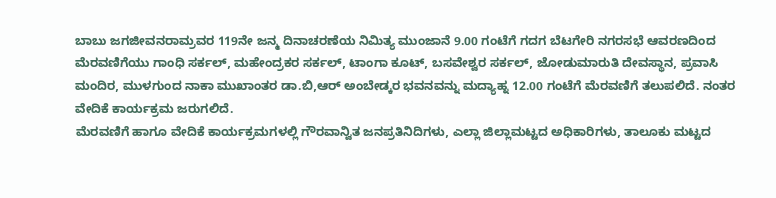ಬಾಬು ಜಗಜೀವನರಾಮ್ರವರ 119ನೇ ಜನ್ಮ ದಿನಾಚರಣೆಯ ನಿಮಿತ್ಯ ಮುಂಜಾನೆ 9.00 ಗಂಟೆಗೆ ಗದಗ ಬೆಟಗೇರಿ ನಗರಸಭೆ ಆವರಣದಿಂದ ಮೆರವಣಿಗೆಯು ಗಾಂಧಿ ಸರ್ಕಲ್, ಮಹೇಂದ್ರಕರ ಸರ್ಕಲ್, ಟಾಂಗಾ ಕೂಟ್, ಬಸವೇಶ್ವರ ಸರ್ಕಲ್, ಜೋಡುಮಾರುತಿ ದೇವಸ್ಥಾನ, ಪ್ರವಾಸಿ ಮಂದಿರ, ಮುಳಗುಂದ ನಾಕಾ ಮುಖಾಂತರ ಡಾ.ಬಿ,ಆರ್ ಅಂಬೇಡ್ಕರ ಭವನವನ್ನು ಮದ್ಯಾಹ್ನ 12.00 ಗಂಟೆಗೆ ಮೆರವಣಿಗೆ ತಲುಪಲಿದೆ. ನಂತರ ವೇದಿಕೆ ಕಾರ್ಯಕ್ರಮ ಜರುಗಲಿದೆ.
ಮೆರವಣಿಗೆ ಹಾಗೂ ವೇದಿಕೆ ಕಾರ್ಯಕ್ರಮಗಳಲ್ಲಿ ಗೌರವಾನ್ವಿತ ಜನಪ್ರತಿನಿದಿಗಳು, ಎಲ್ಲಾ ಜಿಲ್ಲಾಮಟ್ಟದ ಅಧಿಕಾರಿಗಳು, ತಾಲೂಕು ಮಟ್ಟದ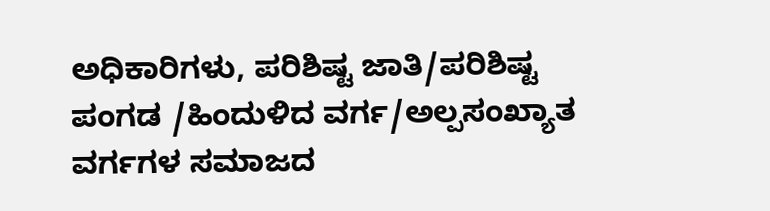ಅಧಿಕಾರಿಗಳು, ಪರಿಶಿಷ್ಟ ಜಾತಿ/ಪರಿಶಿಷ್ಟ ಪಂಗಡ /ಹಿಂದುಳಿದ ವರ್ಗ/ಅಲ್ಪಸಂಖ್ಯಾತ ವರ್ಗಗಳ ಸಮಾಜದ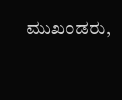ಮುಖಂಡರು,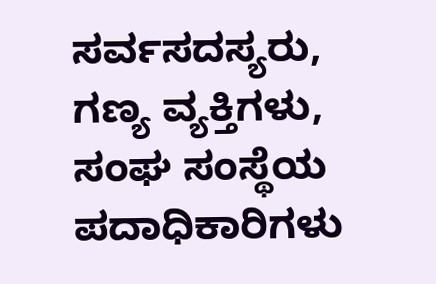ಸರ್ವಸದಸ್ಯರು, ಗಣ್ಯ ವ್ಯಕ್ತಿಗಳು, ಸಂಘ ಸಂಸ್ಥೆಯ ಪದಾಧಿಕಾರಿಗಳು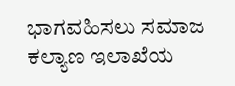ಭಾಗವಹಿಸಲು ಸಮಾಜ ಕಲ್ಯಾಣ ಇಲಾಖೆಯ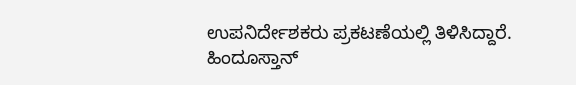ಉಪನಿರ್ದೇಶಕರು ಪ್ರಕಟಣೆಯಲ್ಲಿ ತಿಳಿಸಿದ್ದಾರೆ.
ಹಿಂದೂಸ್ತಾನ್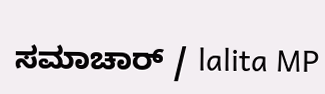ಸಮಾಚಾರ್ / lalita MP